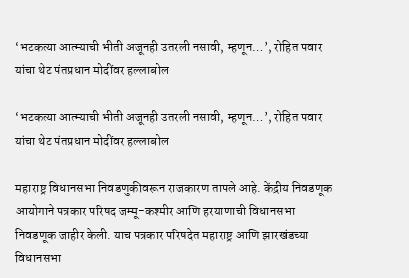‘भटकत्या आत्म्याची भीती अजूनही उतरली नसावी, म्हणून…’, रोहित पवार यांचा थेट पंतप्रधान मोदींवर हल्लाबोल

‘भटकत्या आत्म्याची भीती अजूनही उतरली नसावी, म्हणून…’, रोहित पवार यांचा थेट पंतप्रधान मोदींवर हल्लाबोल

महाराष्ट्र विधानसभा निवडणुकीवरून राजकारण तापले आहे. केंद्रीय निवडणूक आयोगाने पत्रकार परिषद जम्मू-कश्मीर आणि हरयाणाची विधानसभा निवडणूक जाहीर केली. याच पत्रकार परिषदेत महाराष्ट्र आणि झारखंडच्या विधानसभा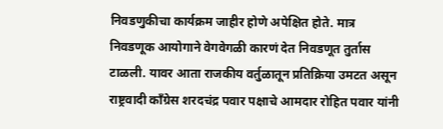निवडणुकीचा कार्यक्रम जाहीर होणे अपेक्षित होते. मात्र निवडणूक आयोगाने वेगवेगळी कारणं देत निवडणूत तुर्तास टाळली. यावर आता राजकीय वर्तुळातून प्रतिक्रिया उमटत असून राष्ट्रवादी काँग्रेस शरदचंद्र पवार पक्षाचे आमदार रोहित पवार यांनी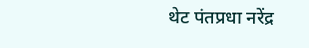थेट पंतप्रधा नरेंद्र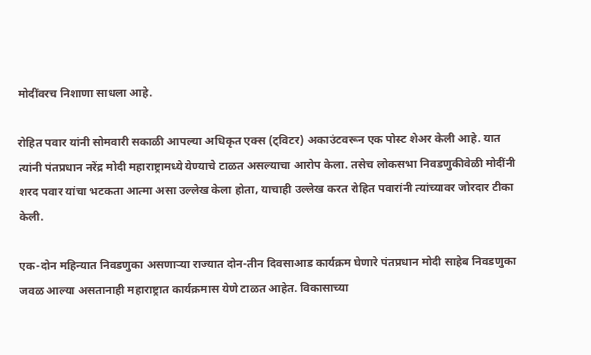मोदींवरच निशाणा साधला आहे.

रोहित पवार यांनी सोमवारी सकाळी आपल्या अधिकृत एक्स (ट्विटर) अकाउंटवरून एक पोस्ट शेअर केली आहे. यात त्यांनी पंतप्रधान नरेंद्र मोदी महाराष्ट्रामध्ये येण्याचे टाळत असल्याचा आरोप केला. तसेच लोकसभा निवडणुकीवेळी मोदींनी शरद पवार यांचा भटकता आत्मा असा उल्लेख केला होता, याचाही उल्लेख करत रोहित पवारांनी त्यांच्यावर जोरदार टीका केली.

एक-दोन महिन्यात निवडणुका असणाऱ्या राज्यात दोन-तीन दिवसाआड कार्यक्रम घेणारे पंतप्रधान मोदी साहेब निवडणुका जवळ आल्या असतानाही महाराष्ट्रात कार्यक्रमास येणे टाळत आहेत. विकासाच्या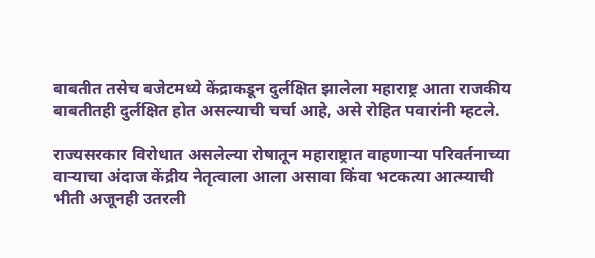बाबतीत तसेच बजेटमध्ये केंद्राकडून दुर्लक्षित झालेला महाराष्ट्र आता राजकीय बाबतीतही दुर्लक्षित होत असल्याची चर्चा आहे, असे रोहित पवारांनी म्हटले.

राज्यसरकार विरोधात असलेल्या रोषातून महाराष्ट्रात वाहणाऱ्या परिवर्तनाच्या वाऱ्याचा अंदाज केंद्रीय नेतृत्वाला आला असावा किंवा भटकत्या आत्म्याची भीती अजूनही उतरली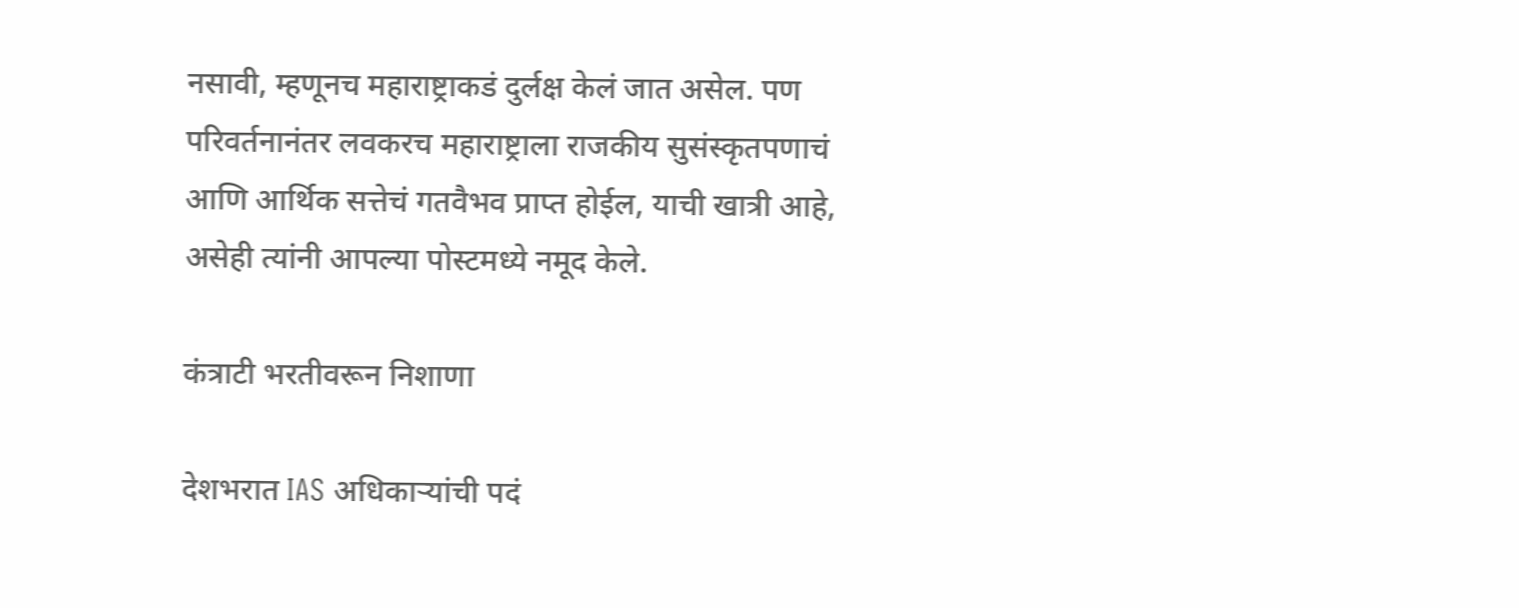नसावी, म्हणूनच महाराष्ट्राकडं दुर्लक्ष केलं जात असेल. पण परिवर्तनानंतर लवकरच महाराष्ट्राला राजकीय सुसंस्कृतपणाचं आणि आर्थिक सत्तेचं गतवैभव प्राप्त होईल, याची खात्री आहे, असेही त्यांनी आपल्या पोस्टमध्ये नमूद केले.

कंत्राटी भरतीवरून निशाणा

देशभरात IAS अधिकाऱ्यांची पदं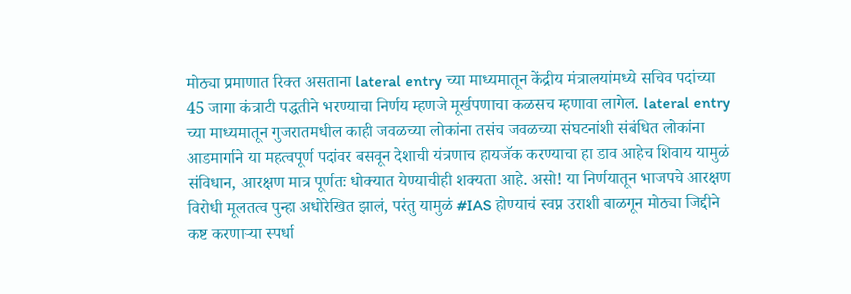मोठ्या प्रमाणात रिक्त असताना lateral entry च्या माध्यमातून केंद्रीय मंत्रालयांमध्ये सचिव पदांच्या 45 जागा कंत्राटी पद्धतीने भरण्याचा निर्णय म्हणजे मूर्खपणाचा कळसच म्हणावा लागेल. lateral entry च्या माध्यमातून गुजरातमधील काही जवळच्या लोकांना तसंच जवळच्या संघटनांशी संबंधित लोकांना आडमार्गाने या महत्वपूर्ण पदांवर बसवून देशाची यंत्रणाच हायजॅक करण्याचा हा डाव आहेच शिवाय यामुळं संविधान, आरक्षण मात्र पूर्णतः धोक्यात येण्याचीही शक्यता आहे. असो! या निर्णयातून भाजपचे आरक्षण विरोधी मूलतत्व पुन्हा अधोरेखित झालं, परंतु यामुळं #IAS होण्याचं स्वप्न उराशी बाळगून मोठ्या जिद्दीने कष्ट करणाऱ्या स्पर्धा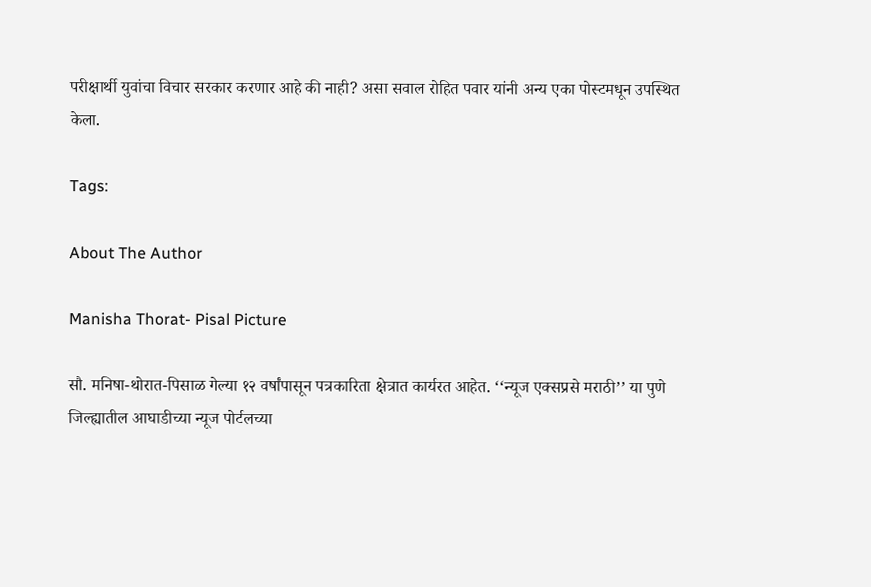परीक्षार्थी युवांचा विचार सरकार करणार आहे की नाही? असा सवाल रोहित पवार यांनी अन्य एका पोस्टमधून उपस्थित केला.

Tags:

About The Author

Manisha Thorat- Pisal Picture

सौ. मनिषा-थोरात-पिसाळ गेल्या १२ वर्षांपासून पत्रकारिता क्षेत्रात कार्यरत आहेत. ‘‘न्यूज एक्सप्रसे मराठी’’ या पुणे जिल्ह्यातील आघाडीच्या न्यूज पोर्टलच्या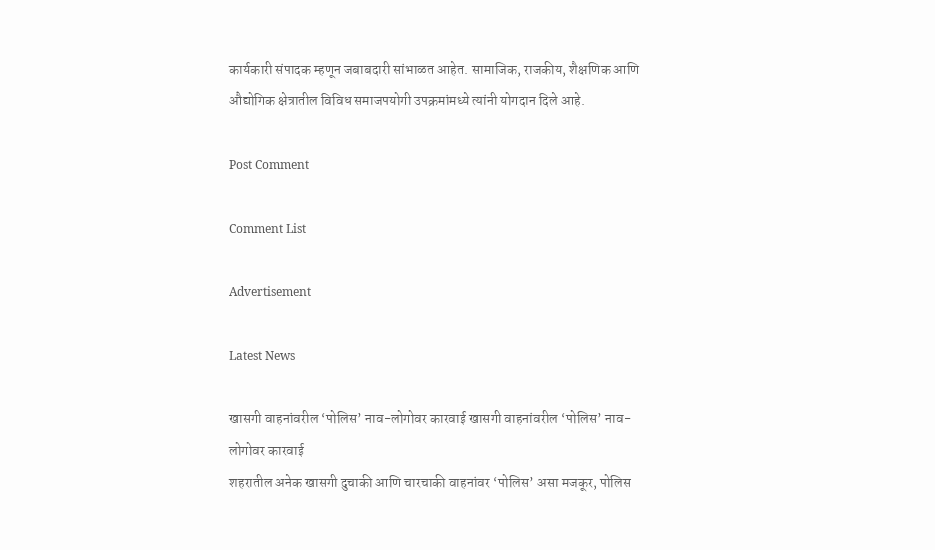कार्यकारी संपादक म्हणून जबाबदारी सांभाळत आहेत. सामाजिक, राजकीय, शैक्षणिक आणि औद्योगिक क्षेत्रातील विविध समाजपयोगी उपक्रमांमध्ये त्यांनी योगदान दिले आहे.

Post Comment

Comment List

Advertisement

Latest News

खासगी वाहनांवरील ‘पोलिस’ नाव-लोगोवर कारवाई खासगी वाहनांवरील ‘पोलिस’ नाव-लोगोवर कारवाई
शहरातील अनेक खासगी दुचाकी आणि चारचाकी वाहनांवर ‘पोलिस’ असा मजकूर, पोलिस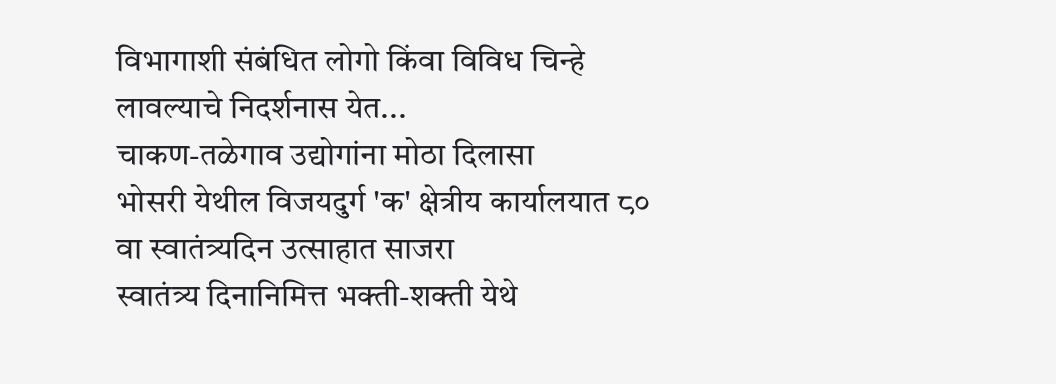विभागाशी संबंधित लोगो किंवा विविध चिन्हे लावल्याचे निदर्शनास येत...
चाकण-तळेगाव उद्योगांना मोठा दिलासा
भोसरी येथील विजयदुर्ग 'क' क्षेत्रीय कार्यालयात ८० वा स्वातंत्र्यदिन उत्साहात साजरा
स्वातंत्र्य दिनानिमित्त भक्ती-शक्ती येथे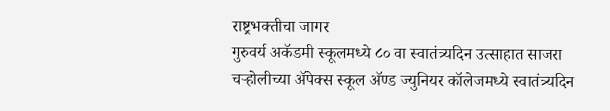राष्ट्रभक्तीचा जागर
गुरुवर्य अकॅडमी स्कूलमध्ये ८० वा स्वातंत्र्यदिन उत्साहात साजरा
चऱ्होलीच्या अ‍ॅपेक्स स्कूल अ‍ॅण्ड ज्युनियर कॉलेजमध्ये स्वातंत्र्यदिन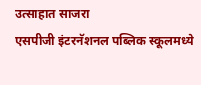उत्साहात साजरा
एसपीजी इंटरनॅशनल पब्लिक स्कूलमध्ये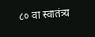८० वा स्वातंत्र्य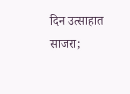दिन उत्साहात साजरा;